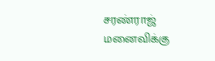சரண்ராஜ் மனைவிக்கு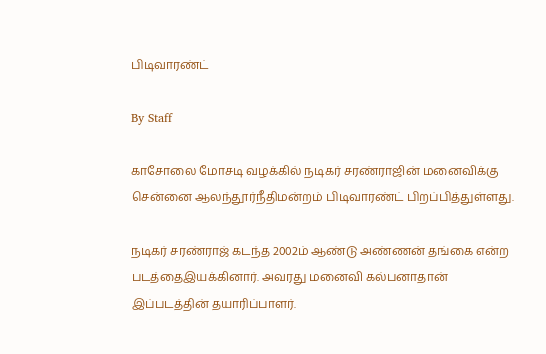பிடிவாரண்ட்

By Staff

காசோலை மோசடி வழக்கில் நடிகர் சரண்ராஜின் மனைவிக்கு சென்னை ஆலந்தூர்நீதிமன்றம் பிடிவாரண்ட் பிறப்பித்துள்ளது.

நடிகர் சரண்ராஜ் கடந்த 2002ம் ஆண்டு அண்ணன் தங்கை என்ற படத்தைஇயக்கினார். அவரது மனைவி கல்பனாதான் இப்படத்தின் தயாரிப்பாளர்.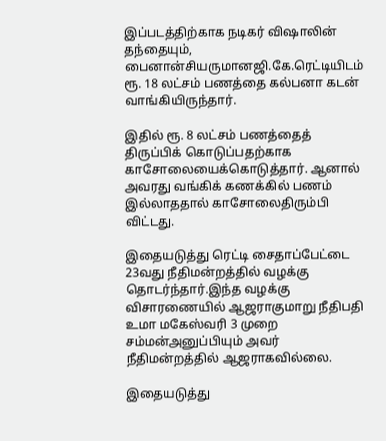இப்படத்திற்காக நடிகர் விஷாலின் தந்தையும், பைனான்சியருமானஜி.கே.ரெட்டியிடம் ரூ. 18 லட்சம் பணத்தை கல்பனா கடன் வாங்கியிருந்தார்.

இதில் ரூ. 8 லட்சம் பணத்தைத் திருப்பிக் கொடுப்பதற்காக காசோலையைக்கொடுத்தார். ஆனால் அவரது வங்கிக் கணக்கில் பணம் இல்லாததால் காசோலைதிரும்பி விட்டது.

இதையடுத்து ரெட்டி சைதாப்பேட்டை 23வது நீதிமன்றத்தில் வழக்கு தொடர்ந்தார்.இந்த வழக்கு விசாரணையில் ஆஜராகுமாறு நீதிபதி உமா மகேஸ்வரி 3 முறை சம்மன்அனுப்பியும் அவர் நீதிமன்றத்தில் ஆஜராகவில்லை.

இதையடுத்து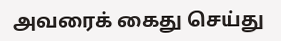அவரைக் கைது செய்து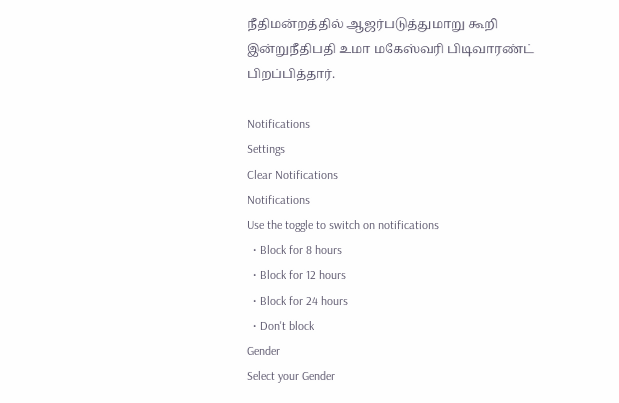நீதிமன்றத்தில் ஆஜர்படுத்துமாறு கூறி இன்றுநீதிபதி உமா மகேஸ்வரி பிடிவாரண்ட் பிறப்பித்தார்.

Notifications
Settings
Clear Notifications
Notifications
Use the toggle to switch on notifications
  • Block for 8 hours
  • Block for 12 hours
  • Block for 24 hours
  • Don't block
Gender
Select your Gender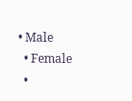• Male
  • Female
  •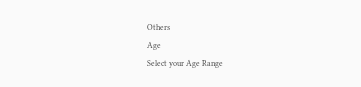Others
Age
Select your Age Range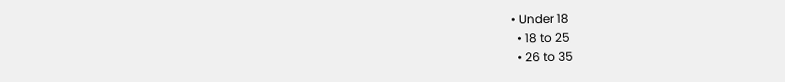• Under 18
  • 18 to 25
  • 26 to 35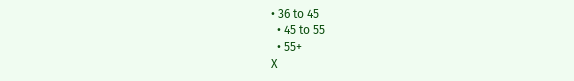• 36 to 45
  • 45 to 55
  • 55+
X